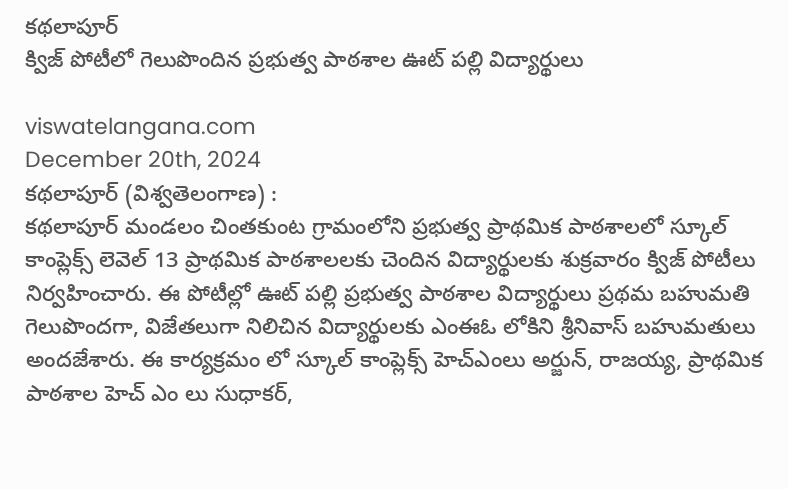కథలాపూర్
క్విజ్ పోటీలో గెలుపొందిన ప్రభుత్వ పాఠశాల ఊట్ పల్లి విద్యార్థులు

viswatelangana.com
December 20th, 2024
కథలాపూర్ (విశ్వతెలంగాణ) :
కథలాపూర్ మండలం చింతకుంట గ్రామంలోని ప్రభుత్వ ప్రాథమిక పాఠశాలలో స్కూల్ కాంప్లెక్స్ లెవెల్ 13 ప్రాథమిక పాఠశాలలకు చెందిన విద్యార్థులకు శుక్రవారం క్విజ్ పోటీలు నిర్వహించారు. ఈ పోటీల్లో ఊట్ పల్లి ప్రభుత్వ పాఠశాల విద్యార్థులు ప్రథమ బహుమతి గెలుపొందగా, విజేతలుగా నిలిచిన విద్యార్థులకు ఎంఈఓ లోకిని శ్రీనివాస్ బహుమతులు అందజేశారు. ఈ కార్యక్రమం లో స్కూల్ కాంప్లెక్స్ హెచ్ఎంలు అర్జున్, రాజయ్య, ప్రాథమిక పాఠశాల హెచ్ ఎం లు సుధాకర్,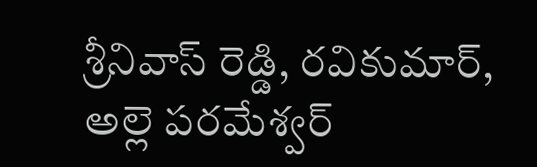శ్రీనివాస్ రెడ్డి, రవికుమార్, అల్లె పరమేశ్వర్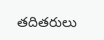తదితరులు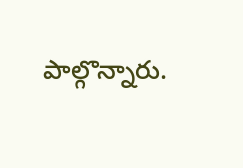పాల్గొన్నారు.